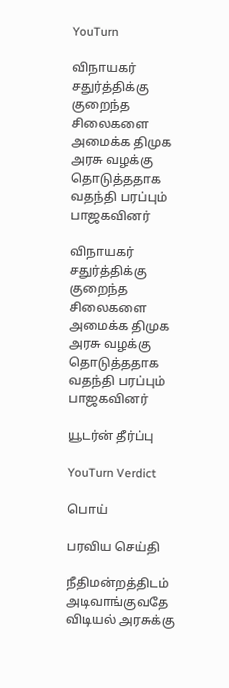YouTurn

விநாயகர் சதுர்த்திக்கு குறைந்த சிலைகளை அமைக்க திமுக அரசு வழக்கு தொடுத்ததாக வதந்தி பரப்பும் பாஜகவினர்

விநாயகர் சதுர்த்திக்கு குறைந்த சிலைகளை அமைக்க திமுக அரசு வழக்கு தொடுத்ததாக வதந்தி பரப்பும் பாஜகவினர்

யூடர்ன் தீர்ப்பு

YouTurn Verdict

பொய்

பரவிய செய்தி

நீதிமன்றத்திடம் அடிவாங்குவதே விடியல் அரசுக்கு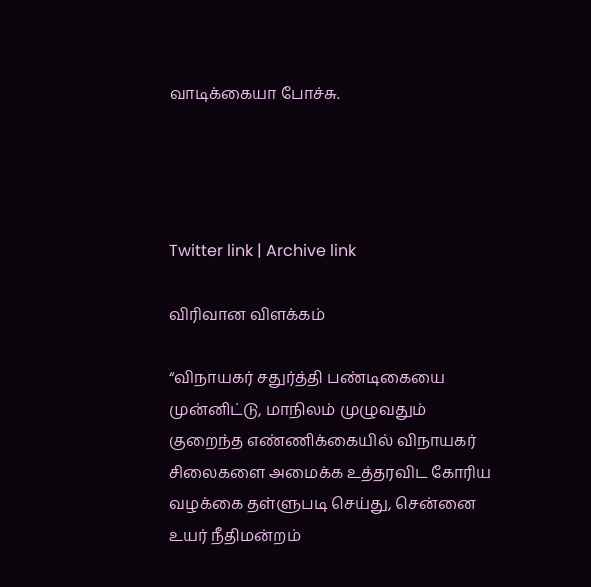வாடிக்கையா போச்சு.




Twitter link | Archive link

விரிவான விளக்கம்

“விநாயகர் சதுர்த்தி பண்டிகையை முன்னிட்டு, மாநிலம் முழுவதும் குறைந்த எண்ணிக்கையில் விநாயகர் சிலைகளை அமைக்க உத்தரவிட கோரிய வழக்கை தள்ளுபடி செய்து, சென்னை உயர் நீதிமன்றம்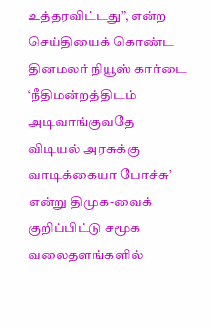உத்தரவிட்டது”, என்ற செய்தியைக் கொண்ட தினமலர் நியூஸ் கார்டை ‘நீதிமன்றத்திடம் அடிவாங்குவதே விடியல் அரசுக்கு வாடிக்கையா போச்சு’ என்று திமுக-வைக் குறிப்பிட்டு சமூக வலைதளங்களில்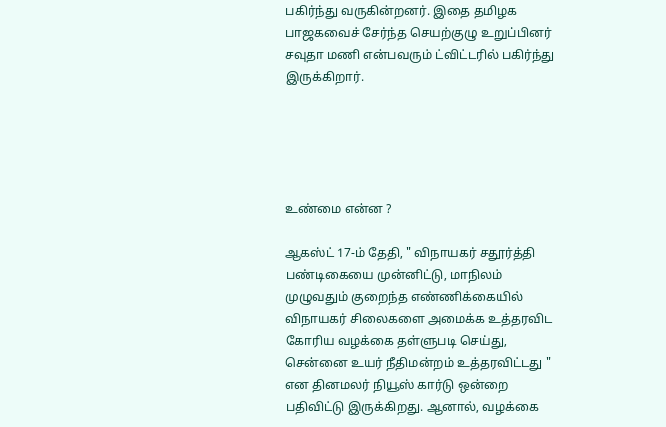பகிர்ந்து வருகின்றனர். இதை தமிழக பாஜகவைச் சேர்ந்த செயற்குழு உறுப்பினர் சவுதா மணி என்பவரும் ட்விட்டரில் பகிர்ந்து இருக்கிறார்.





உண்மை என்ன ?

ஆகஸ்ட் 17-ம் தேதி, " விநாயகர் சதூர்த்தி பண்டிகையை முன்னிட்டு, மாநிலம் முழுவதும் குறைந்த எண்ணிக்கையில் விநாயகர் சிலைகளை அமைக்க உத்தரவிட கோரிய வழக்கை தள்ளுபடி செய்து, சென்னை உயர் நீதிமன்றம் உத்தரவிட்டது " என தினமலர் நியூஸ் கார்டு ஒன்றை பதிவிட்டு இருக்கிறது. ஆனால், வழக்கை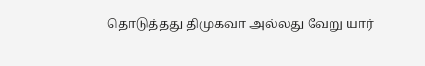தொடுத்தது திமுகவா அல்லது வேறு யார்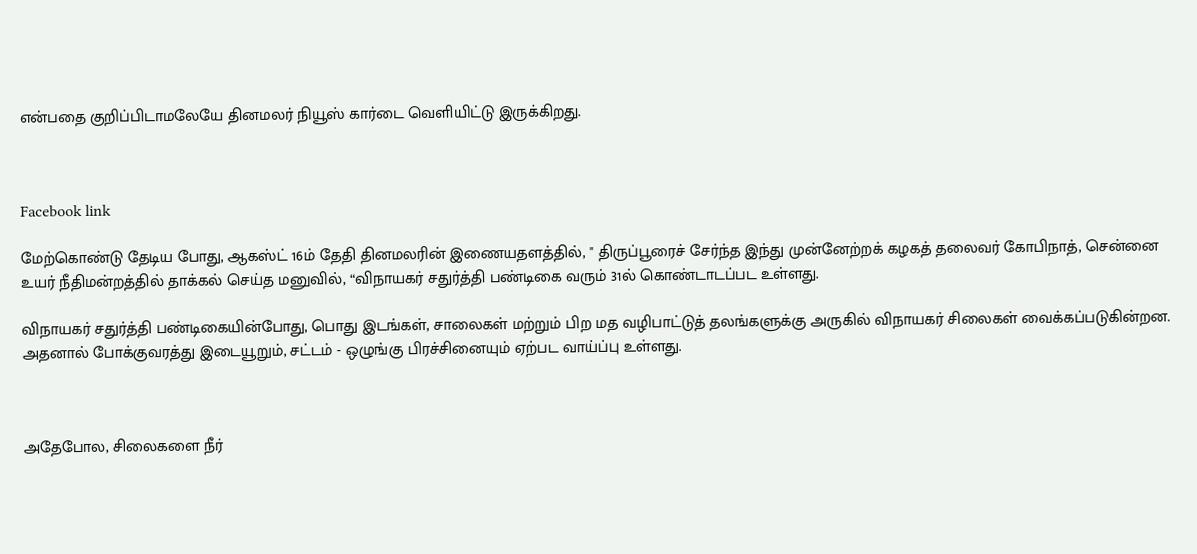என்பதை குறிப்பிடாமலேயே தினமலர் நியூஸ் கார்டை வெளியிட்டு இருக்கிறது.



Facebook link

மேற்கொண்டு தேடிய போது, ஆகஸ்ட் 16ம் தேதி தினமலரின் இணையதளத்தில், " திருப்பூரைச் சேர்ந்த இந்து முன்னேற்றக் கழகத் தலைவர் கோபிநாத், சென்னை உயர் நீதிமன்றத்தில் தாக்கல் செய்த மனுவில், “விநாயகர் சதுர்த்தி பண்டிகை வரும் 31ல் கொண்டாடப்பட உள்ளது.

விநாயகர் சதுர்த்தி பண்டிகையின்போது, பொது இடங்கள், சாலைகள் மற்றும் பிற மத வழிபாட்டுத் தலங்களுக்கு அருகில் விநாயகர் சிலைகள் வைக்கப்படுகின்றன. அதனால் போக்குவரத்து இடையூறும், சட்டம் - ஒழுங்கு பிரச்சினையும் ஏற்பட வாய்ப்பு உள்ளது.



அதேபோல, சிலைகளை நீர்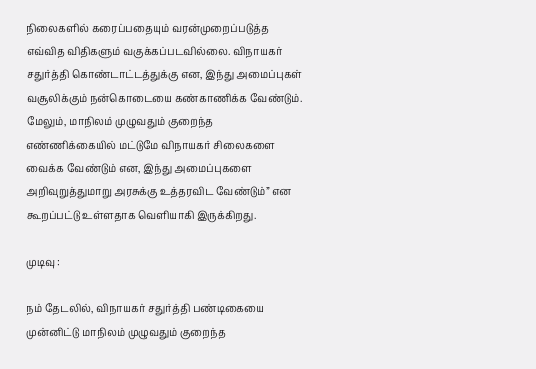நிலைகளில் கரைப்பதையும் வரன்முறைப்படுத்த எவ்வித விதிகளும் வகுக்கப்படவில்லை. விநாயகர் சதுர்த்தி கொண்டாட்டத்துக்கு என, இந்து அமைப்புகள் வசூலிக்கும் நன்கொடையை கண்காணிக்க வேண்டும். மேலும், மாநிலம் முழுவதும் குறைந்த எண்ணிக்கையில் மட்டுமே விநாயகர் சிலைகளை வைக்க வேண்டும் என, இந்து அமைப்புகளை அறிவுறுத்துமாறு அரசுக்கு உத்தரவிட வேண்டும்” என கூறப்பட்டு உள்ளதாக வெளியாகி இருக்கிறது.

முடிவு :

நம் தேடலில், விநாயகர் சதுர்த்தி பண்டிகையை முன்னிட்டு மாநிலம் முழுவதும் குறைந்த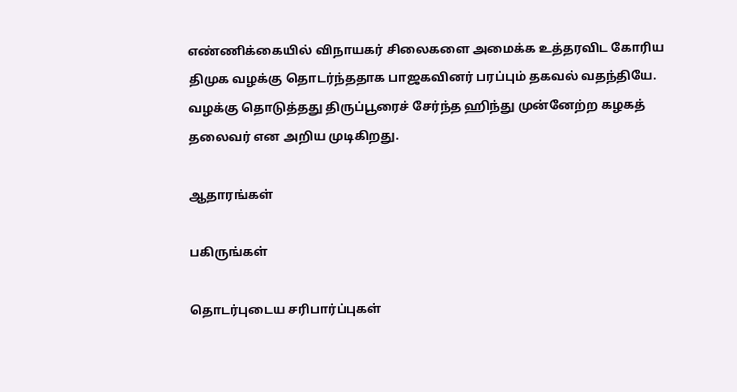எண்ணிக்கையில் விநாயகர் சிலைகளை அமைக்க உத்தரவிட கோரிய திமுக வழக்கு தொடர்ந்ததாக பாஜகவினர் பரப்பும் தகவல் வதந்தியே. வழக்கு தொடுத்தது திருப்பூரைச் சேர்ந்த ஹிந்து முன்னேற்ற கழகத் தலைவர் என அறிய முடிகிறது.

ஆதாரங்கள்

பகிருங்கள்

தொடர்புடைய சரிபார்ப்புகள்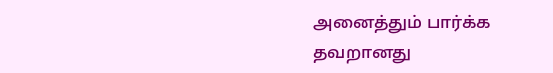அனைத்தும் பார்க்க
தவறானது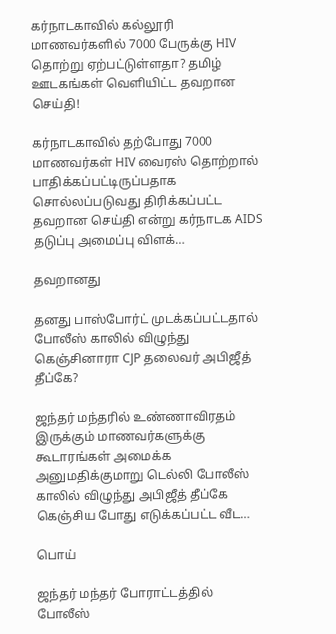கர்நாடகாவில் கல்லூரி மாணவர்களில் 7000 பேருக்கு HIV தொற்று ஏற்பட்டுள்ளதா? தமிழ் ஊடகங்கள் வெளியிட்ட தவறான செய்தி!

கர்நாடகாவில் தற்போது 7000 மாணவர்கள் HIV வைரஸ் தொற்றால் பாதிக்கப்பட்டிருப்பதாக சொல்லப்படுவது திரிக்கப்பட்ட தவறான செய்தி என்று கர்நாடக AIDS தடுப்பு அமைப்பு விளக்…

தவறானது

தனது பாஸ்போர்ட் முடக்கப்பட்டதால் போலீஸ் காலில் விழுந்து கெஞ்சினாரா CJP தலைவர் அபிஜீத் தீப்கே?

ஜந்தர் மந்தரில் உண்ணாவிரதம் இருக்கும் மாணவர்களுக்கு கூடாரங்கள் அமைக்க அனுமதிக்குமாறு டெல்லி போலீஸ் காலில் விழுந்து அபிஜீத் தீப்கே கெஞ்சிய போது எடுக்கப்பட்ட வீட…

பொய்

ஜந்தர் மந்தர் போராட்டத்தில் போலீஸ்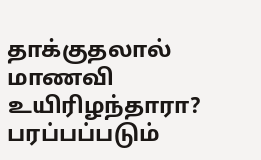தாக்குதலால் மாணவி உயிரிழந்தாரா? பரப்பப்படும்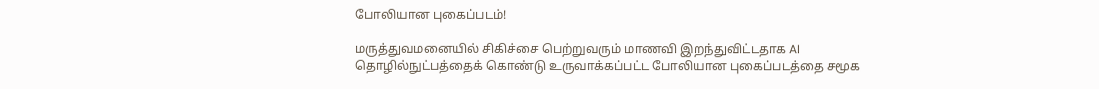போலியான புகைப்படம்!

மருத்துவமனையில் சிகிச்சை பெற்றுவரும் மாணவி இறந்துவிட்டதாக AI தொழில்நுட்பத்தைக் கொண்டு உருவாக்கப்பட்ட போலியான புகைப்படத்தை சமூக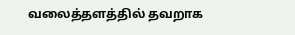வலைத்தளத்தில் தவறாக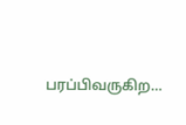பரப்பிவருகிற…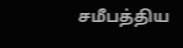சமீபத்திய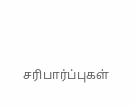சரிபார்ப்புகள்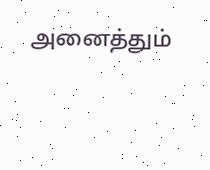அனைத்தும்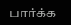பார்க்க